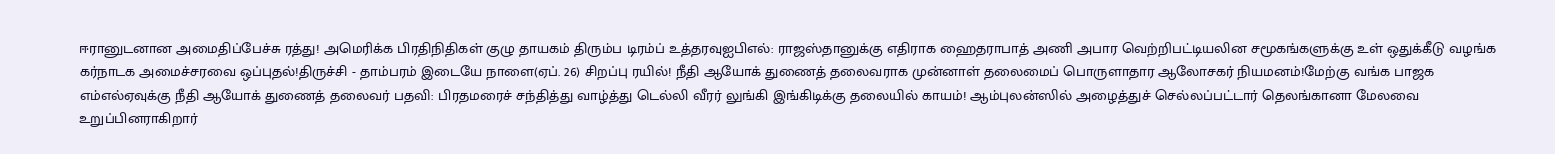ஈரானுடனான அமைதிப்பேச்சு ரத்து! அமெரிக்க பிரதிநிதிகள் குழு தாயகம் திரும்ப டிரம்ப் உத்தரவுஐபிஎல்: ராஜஸ்தானுக்கு எதிராக ஹைதராபாத் அணி அபார வெற்றிபட்டியலின சமூகங்களுக்கு உள் ஒதுக்கீடு வழங்க கர்நாடக அமைச்சரவை ஒப்புதல்!திருச்சி - தாம்பரம் இடையே நாளை(ஏப். 26) சிறப்பு ரயில்! நீதி ஆயோக் துணைத் தலைவராக முன்னாள் தலைமைப் பொருளாதார ஆலோசகர் நியமனம்!மேற்கு வங்க பாஜக எம்எல்ஏவுக்கு நீதி ஆயோக் துணைத் தலைவர் பதவி: பிரதமரைச் சந்தித்து வாழ்த்து டெல்லி வீரர் லுங்கி இங்கிடிக்கு தலையில் காயம்! ஆம்புலன்ஸில் அழைத்துச் செல்லப்பட்டார் தெலங்கானா மேலவை உறுப்பினராகிறார்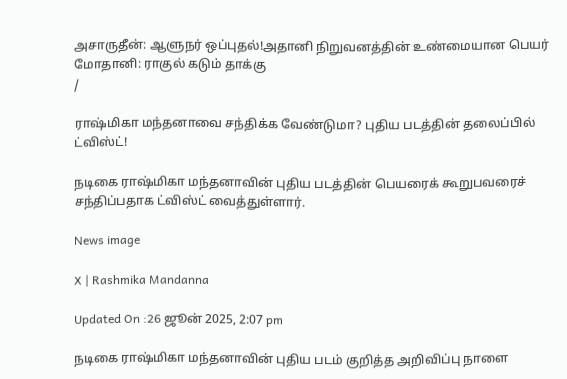அசாருதீன்: ஆளுநர் ஒப்புதல்!அதானி நிறுவனத்தின் உண்மையான பெயர் மோதானி: ராகுல் கடும் தாக்கு
/

ராஷ்மிகா மந்தனாவை சந்திக்க வேண்டுமா? புதிய படத்தின் தலைப்பில் ட்விஸ்ட்!

நடிகை ராஷ்மிகா மந்தனாவின் புதிய படத்தின் பெயரைக் கூறுபவரைச் சந்திப்பதாக ட்விஸ்ட் வைத்துள்ளார்.

News image

X | Rashmika Mandanna

Updated On :26 ஜூன் 2025, 2:07 pm

நடிகை ராஷ்மிகா மந்தனாவின் புதிய படம் குறித்த அறிவிப்பு நாளை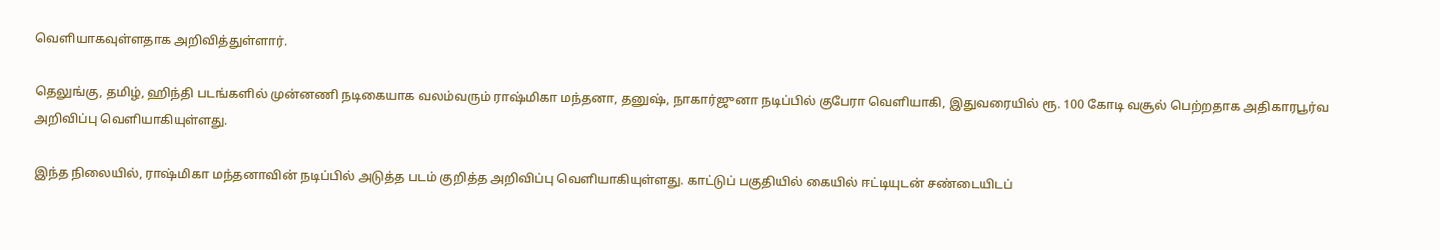வெளியாகவுள்ளதாக அறிவித்துள்ளார்.

தெலுங்கு, தமிழ், ஹிந்தி படங்களில் முன்னணி நடிகையாக வலம்வரும் ராஷ்மிகா மந்தனா, தனுஷ், நாகார்ஜுனா நடிப்பில் குபேரா வெளியாகி, இதுவரையில் ரூ. 100 கோடி வசூல் பெற்றதாக அதிகாரபூர்வ அறிவிப்பு வெளியாகியுள்ளது.

இந்த நிலையில், ராஷ்மிகா மந்தனாவின் நடிப்பில் அடுத்த படம் குறித்த அறிவிப்பு வெளியாகியுள்ளது. காட்டுப் பகுதியில் கையில் ஈட்டியுடன் சண்டையிடப்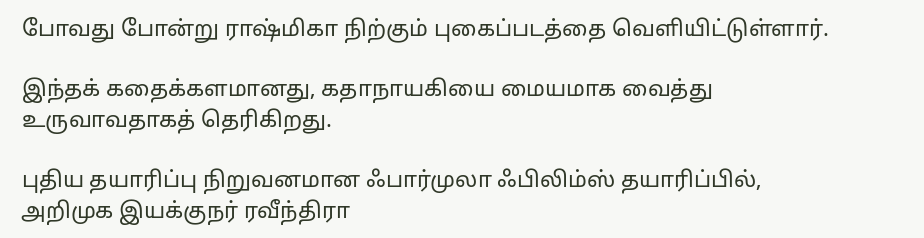போவது போன்று ராஷ்மிகா நிற்கும் புகைப்படத்தை வெளியிட்டுள்ளார்.

இந்தக் கதைக்களமானது, கதாநாயகியை மையமாக வைத்து உருவாவதாகத் தெரிகிறது.

புதிய தயாரிப்பு நிறுவனமான ஃபார்முலா ஃபிலிம்ஸ் தயாரிப்பில், அறிமுக இயக்குநர் ரவீந்திரா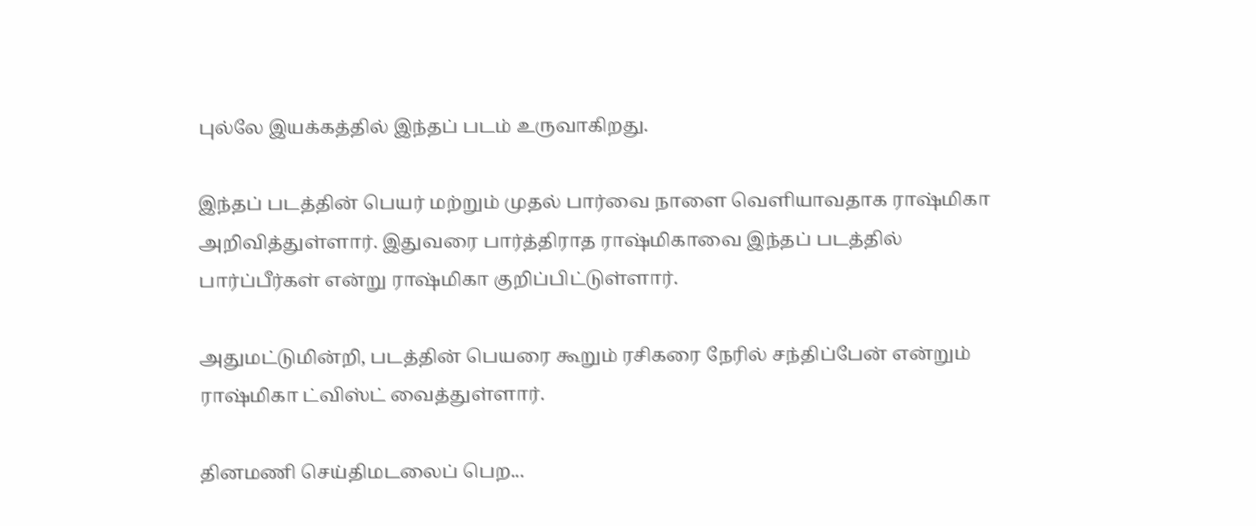புல்லே இயக்கத்தில் இந்தப் படம் உருவாகிறது.

இந்தப் படத்தின் பெயர் மற்றும் முதல் பார்வை நாளை வெளியாவதாக ராஷ்மிகா அறிவித்துள்ளார். இதுவரை பார்த்திராத ராஷ்மிகாவை இந்தப் படத்தில் பார்ப்பீர்கள் என்று ராஷ்மிகா குறிப்பிட்டுள்ளார்.

அதுமட்டுமின்றி, படத்தின் பெயரை கூறும் ரசிகரை நேரில் சந்திப்பேன் என்றும் ராஷ்மிகா ட்விஸ்ட் வைத்துள்ளார்.

தினமணி செய்திமடலைப் பெற...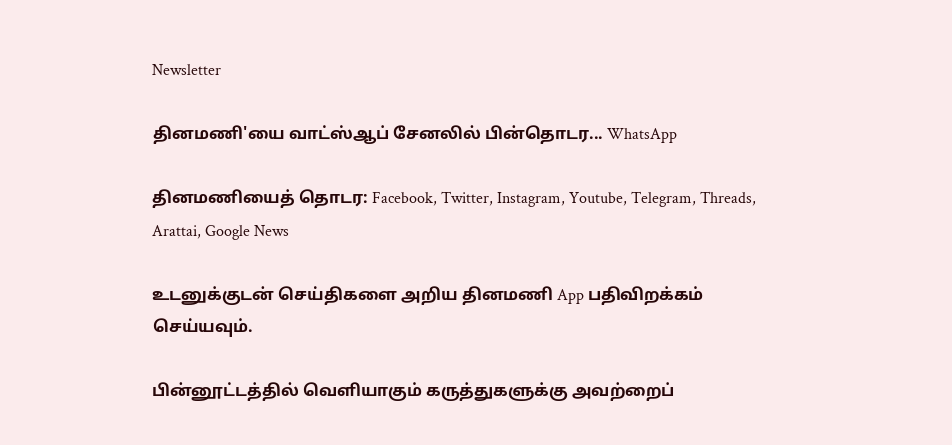Newsletter

தினமணி'யை வாட்ஸ்ஆப் சேனலில் பின்தொடர... WhatsApp

தினமணியைத் தொடர: Facebook, Twitter, Instagram, Youtube, Telegram, Threads, Arattai, Google News

உடனுக்குடன் செய்திகளை அறிய தினமணி App பதிவிறக்கம் செய்யவும்.

பின்னூட்டத்தில் வெளியாகும் கருத்துகளுக்கு அவற்றைப்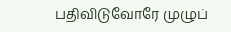பதிவிடுவோரே முழுப்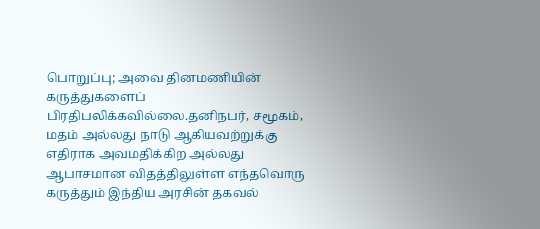பொறுப்பு; அவை தினமணியின் கருத்துகளைப் பிரதிபலிக்கவில்லை.தனிநபர், சமூகம், மதம் அல்லது நாடு ஆகியவற்றுக்கு எதிராக அவமதிக்கிற அல்லது ஆபாசமான விதத்திலுள்ள எந்தவொரு கருத்தும் இந்திய அரசின் தகவல்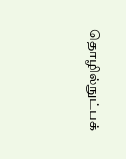தொழில்நுட்பக்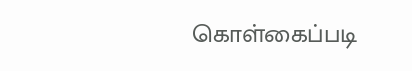கொள்கைப்படி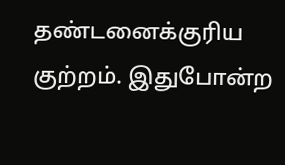தண்டனைக்குரிய குற்றம். இதுபோன்ற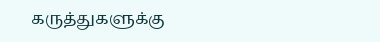கருத்துகளுக்கு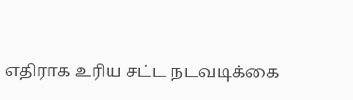எதிராக உரிய சட்ட நடவடிக்கை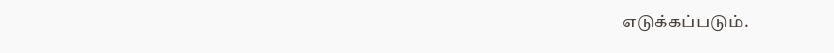எடுக்கப்படும்.